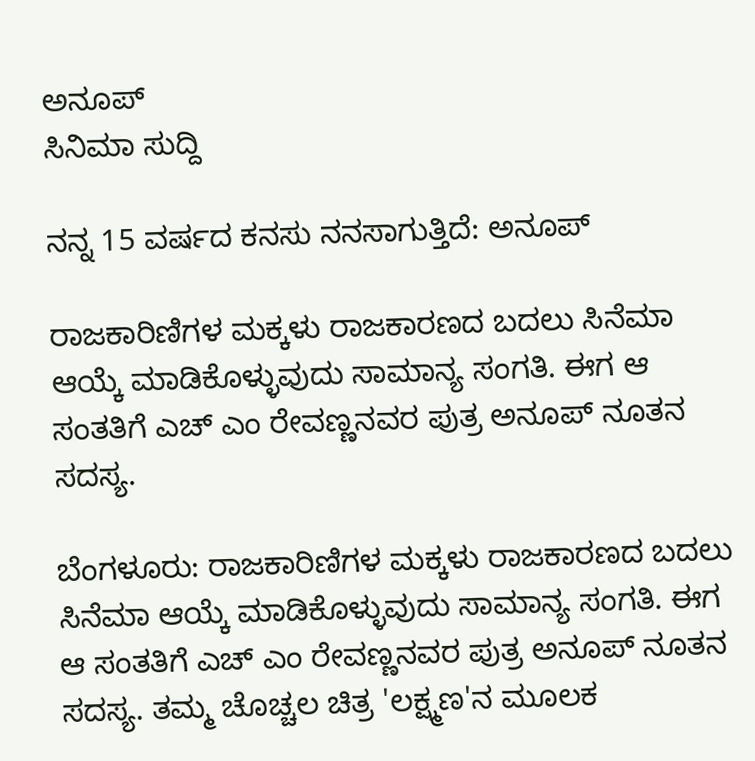ಅನೂಪ್
ಸಿನಿಮಾ ಸುದ್ದಿ

ನನ್ನ 15 ವರ್ಷದ ಕನಸು ನನಸಾಗುತ್ತಿದೆ: ಅನೂಪ್

ರಾಜಕಾರಿಣಿಗಳ ಮಕ್ಕಳು ರಾಜಕಾರಣದ ಬದಲು ಸಿನೆಮಾ ಆಯ್ಕೆ ಮಾಡಿಕೊಳ್ಳುವುದು ಸಾಮಾನ್ಯ ಸಂಗತಿ. ಈಗ ಆ ಸಂತತಿಗೆ ಎಚ್ ಎಂ ರೇವಣ್ಣನವರ ಪುತ್ರ ಅನೂಪ್ ನೂತನ ಸದಸ್ಯ.

ಬೆಂಗಳೂರು: ರಾಜಕಾರಿಣಿಗಳ ಮಕ್ಕಳು ರಾಜಕಾರಣದ ಬದಲು ಸಿನೆಮಾ ಆಯ್ಕೆ ಮಾಡಿಕೊಳ್ಳುವುದು ಸಾಮಾನ್ಯ ಸಂಗತಿ. ಈಗ ಆ ಸಂತತಿಗೆ ಎಚ್ ಎಂ ರೇವಣ್ಣನವರ ಪುತ್ರ ಅನೂಪ್ ನೂತನ ಸದಸ್ಯ. ತಮ್ಮ ಚೊಚ್ಚಲ ಚಿತ್ರ 'ಲಕ್ಷ್ಮಣ'ನ ಮೂಲಕ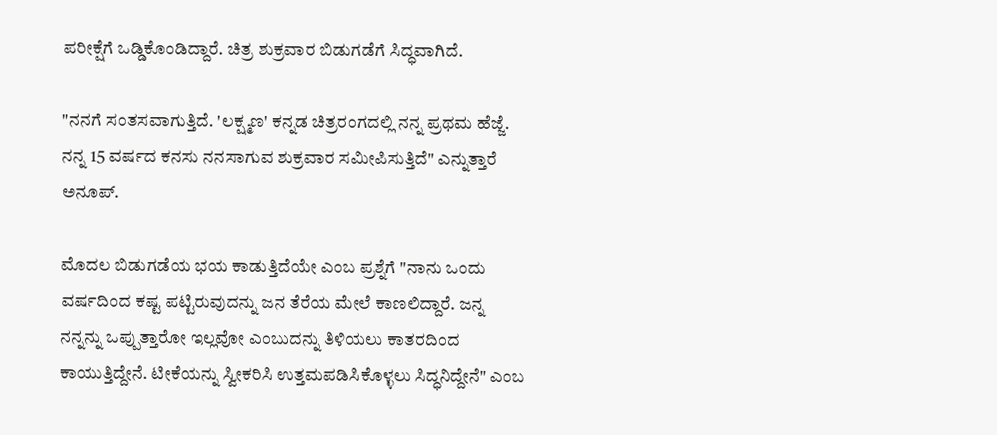ಪರೀಕ್ಷೆಗೆ ಒಡ್ಡಿಕೊಂಡಿದ್ದಾರೆ. ಚಿತ್ರ ಶುಕ್ರವಾರ ಬಿಡುಗಡೆಗೆ ಸಿದ್ಧವಾಗಿದೆ.

"ನನಗೆ ಸಂತಸವಾಗುತ್ತಿದೆ. 'ಲಕ್ಷ್ಮಣ' ಕನ್ನಡ ಚಿತ್ರರಂಗದಲ್ಲಿ ನನ್ನ ಪ್ರಥಮ ಹೆಜ್ಜೆ. ನನ್ನ 15 ವರ್ಷದ ಕನಸು ನನಸಾಗುವ ಶುಕ್ರವಾರ ಸಮೀಪಿಸುತ್ತಿದೆ" ಎನ್ನುತ್ತಾರೆ ಅನೂಪ್.

ಮೊದಲ ಬಿಡುಗಡೆಯ ಭಯ ಕಾಡುತ್ತಿದೆಯೇ ಎಂಬ ಪ್ರಶ್ನೆಗೆ "ನಾನು ಒಂದು ವರ್ಷದಿಂದ ಕಷ್ಟ ಪಟ್ಟಿರುವುದನ್ನು ಜನ ತೆರೆಯ ಮೇಲೆ ಕಾಣಲಿದ್ದಾರೆ. ಜನ್ನ ನನ್ನನ್ನು ಒಪ್ಪುತ್ತಾರೋ ಇಲ್ಲವೋ ಎಂಬುದನ್ನು ತಿಳಿಯಲು ಕಾತರದಿಂದ ಕಾಯುತ್ತಿದ್ದೇನೆ. ಟೀಕೆಯನ್ನು ಸ್ವೀಕರಿಸಿ ಉತ್ತಮಪಡಿಸಿಕೊಳ್ಳಲು ಸಿದ್ಧನಿದ್ದೇನೆ" ಎಂಬ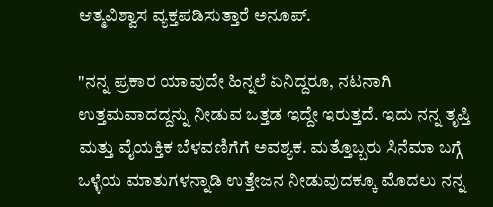ಆತ್ಮವಿಶ್ವಾಸ ವ್ಯಕ್ತಪಡಿಸುತ್ತಾರೆ ಅನೂಪ್.

"ನನ್ನ ಪ್ರಕಾರ ಯಾವುದೇ ಹಿನ್ನಲೆ ಏನಿದ್ದರೂ, ನಟನಾಗಿ ಉತ್ತಮವಾದದ್ದನ್ನು ನೀಡುವ ಒತ್ತಡ ಇದ್ದೇ ಇರುತ್ತದೆ. ಇದು ನನ್ನ ತೃಪ್ತಿ ಮತ್ತು ವೈಯಕ್ತಿಕ ಬೆಳವಣಿಗೆಗೆ ಅವಶ್ಯಕ. ಮತ್ತೊಬ್ಬರು ಸಿನೆಮಾ ಬಗ್ಗೆ ಒಳ್ಳೆಯ ಮಾತುಗಳನ್ನಾಡಿ ಉತ್ತೇಜನ ನೀಡುವುದಕ್ಕೂ ಮೊದಲು ನನ್ನ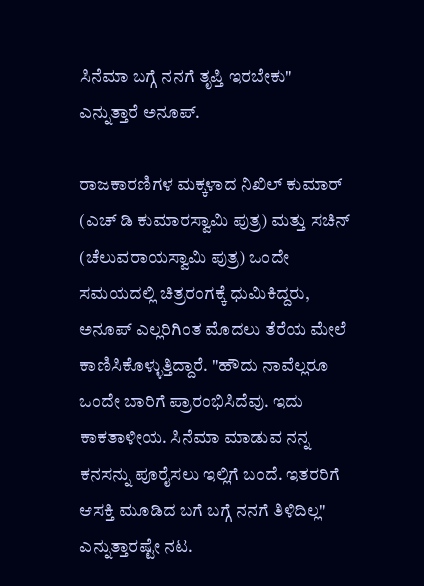ಸಿನೆಮಾ ಬಗ್ಗೆ ನನಗೆ ತೃಪ್ತಿ ಇರಬೇಕು" ಎನ್ನುತ್ತಾರೆ ಅನೂಪ್.

ರಾಜಕಾರಣಿಗಳ ಮಕ್ಕಳಾದ ನಿಖಿಲ್ ಕುಮಾರ್ (ಎಚ್ ಡಿ ಕುಮಾರಸ್ವಾಮಿ ಪುತ್ರ) ಮತ್ತು ಸಚಿನ್ (ಚೆಲುವರಾಯಸ್ವಾಮಿ ಪುತ್ರ) ಒಂದೇ ಸಮಯದಲ್ಲಿ ಚಿತ್ರರಂಗಕ್ಕೆ ಧುಮಿಕಿದ್ದರು, ಅನೂಪ್ ಎಲ್ಲರಿಗಿಂತ ಮೊದಲು ತೆರೆಯ ಮೇಲೆ ಕಾಣಿಸಿಕೊಳ್ಳುತ್ತಿದ್ದಾರೆ. "ಹೌದು ನಾವೆಲ್ಲರೂ ಒಂದೇ ಬಾರಿಗೆ ಪ್ರಾರಂಭಿಸಿದೆವು. ಇದು ಕಾಕತಾಳೀಯ. ಸಿನೆಮಾ ಮಾಡುವ ನನ್ನ ಕನಸನ್ನು ಪೂರೈಸಲು ಇಲ್ಲಿಗೆ ಬಂದೆ. ಇತರರಿಗೆ ಆಸಕ್ತಿ ಮೂಡಿದ ಬಗೆ ಬಗ್ಗೆ ನನಗೆ ತಿಳಿದಿಲ್ಲ" ಎನ್ನುತ್ತಾರಷ್ಟೇ ನಟ.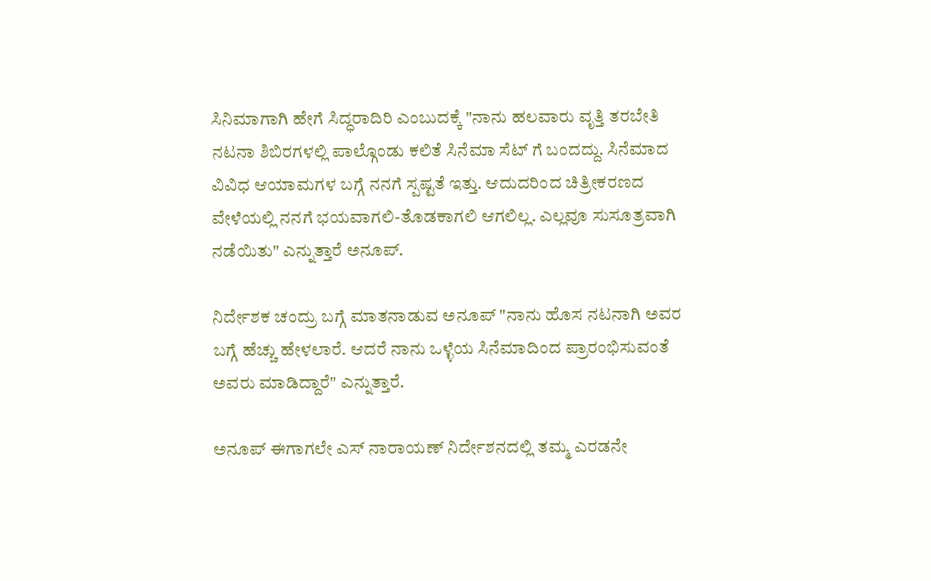ಸಿನಿಮಾಗಾಗಿ ಹೇಗೆ ಸಿದ್ಧರಾದಿರಿ ಎಂಬುದಕ್ಕೆ "ನಾನು ಹಲವಾರು ವೃತ್ತಿ ತರಬೇತಿ ನಟನಾ ಶಿಬಿರಗಳಲ್ಲಿ ಪಾಲ್ಗೊಂಡು ಕಲಿತೆ ಸಿನೆಮಾ ಸೆಟ್ ಗೆ ಬಂದದ್ದು. ಸಿನೆಮಾದ ವಿವಿಧ ಆಯಾಮಗಳ ಬಗ್ಗೆ ನನಗೆ ಸ್ಪಷ್ಟತೆ ಇತ್ತು. ಆದುದರಿಂದ ಚಿತ್ರೀಕರಣದ ವೇಳೆಯಲ್ಲಿ ನನಗೆ ಭಯವಾಗಲಿ-ತೊಡಕಾಗಲಿ ಆಗಲಿಲ್ಲ. ಎಲ್ಲವೂ ಸುಸೂತ್ರವಾಗಿ ನಡೆಯಿತು" ಎನ್ನುತ್ತಾರೆ ಅನೂಪ್.

ನಿರ್ದೇಶಕ ಚಂದ್ರು ಬಗ್ಗೆ ಮಾತನಾಡುವ ಅನೂಪ್ "ನಾನು ಹೊಸ ನಟನಾಗಿ ಅವರ ಬಗ್ಗೆ ಹೆಚ್ಚು ಹೇಳಲಾರೆ. ಆದರೆ ನಾನು ಒಳ್ಳೆಯ ಸಿನೆಮಾದಿಂದ ಪ್ರಾರಂಭಿಸುವಂತೆ ಅವರು ಮಾಡಿದ್ದಾರೆ" ಎನ್ನುತ್ತಾರೆ.

ಅನೂಪ್ ಈಗಾಗಲೇ ಎಸ್ ನಾರಾಯಣ್ ನಿರ್ದೇಶನದಲ್ಲಿ ತಮ್ಮ ಎರಡನೇ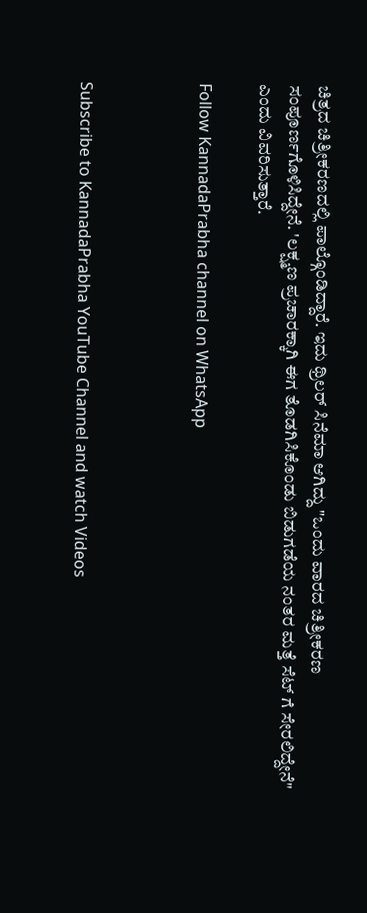ಚಿತ್ರದ ಚಿತ್ರೀಕರಣದಲ್ಲಿ ಪಾಲ್ಗೊಂಡಿದ್ದಾರೆ. ಇದು ಥ್ರಿಲರ್ ಸಿನೆಮಾ ಆಗಿದ್ದು "ಒಂದು ವಾರದ ಚಿತ್ರೀಕರಣ ಸಂಪೂರ್ಣಗೊಳಿಸಿದ್ದೇನೆ. 'ಲಕ್ಷ್ಮಣ ಪ್ರಚಾರಕ್ಕಾಗಿ ಈಗ ತೊಡಗಿಸಿಕೊಂಡು ಬಿಡುಗಡೆಯ ನಂತರ ಮತ್ತೆ ಸೆಟ್ ಗೆ ಸೇರಲಿದ್ದೇನೆ" ಎಂದು ವಿವರಿಸುತ್ತಾರೆ.

Follow KannadaPrabha channel on WhatsApp



Subscribe to KannadaPrabha YouTube Channel and watch Videos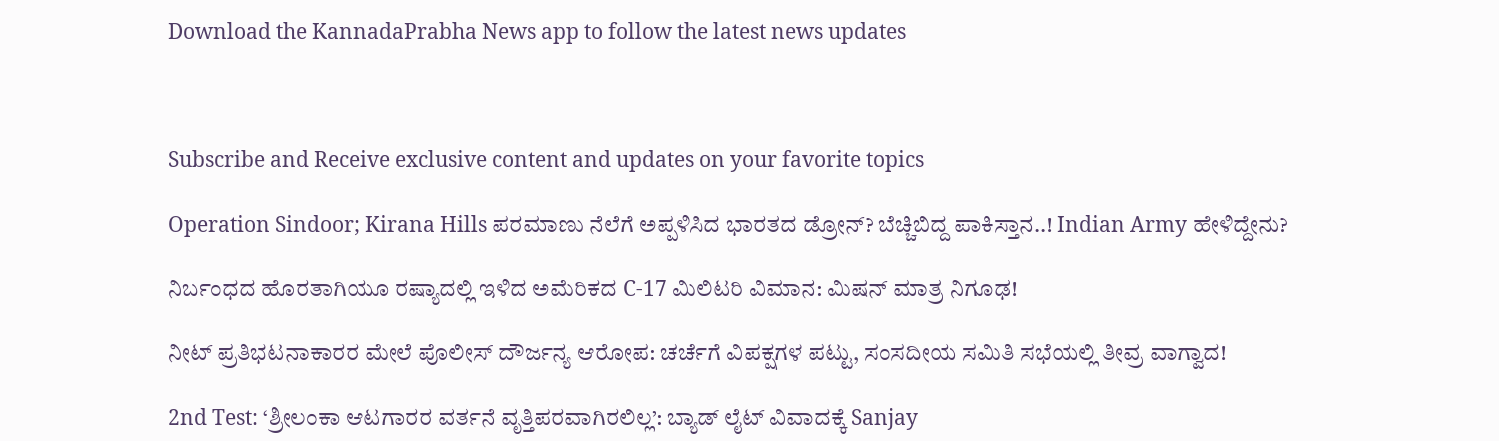Download the KannadaPrabha News app to follow the latest news updates



Subscribe and Receive exclusive content and updates on your favorite topics

Operation Sindoor; Kirana Hills ಪರಮಾಣು ನೆಲೆಗೆ ಅಪ್ಪಳಿಸಿದ ಭಾರತದ ಡ್ರೋನ್? ಬೆಚ್ಚಿಬಿದ್ದ ಪಾಕಿಸ್ತಾನ..! Indian Army ಹೇಳಿದ್ದೇನು?

ನಿರ್ಬಂಧದ ಹೊರತಾಗಿಯೂ ರಷ್ಯಾದಲ್ಲಿ ಇಳಿದ ಅಮೆರಿಕದ C-17 ಮಿಲಿಟರಿ ವಿಮಾನ: ಮಿಷನ್ ಮಾತ್ರ ನಿಗೂಢ!

ನೀಟ್ ಪ್ರತಿಭಟನಾಕಾರರ ಮೇಲೆ ಪೊಲೀಸ್ ದೌರ್ಜನ್ಯ ಆರೋಪ: ಚರ್ಚೆಗೆ ವಿಪಕ್ಷಗಳ ಪಟ್ಟು, ಸಂಸದೀಯ ಸಮಿತಿ ಸಭೆಯಲ್ಲಿ ತೀವ್ರ ವಾಗ್ವಾದ!

2nd Test: ‘ಶ್ರೀಲಂಕಾ ಆಟಗಾರರ ವರ್ತನೆ ವೃತ್ತಿಪರವಾಗಿರಲಿಲ್ಲ’: ಬ್ಯಾಡ್ ಲೈಟ್ ವಿವಾದಕ್ಕೆ Sanjay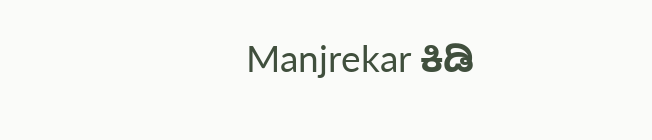Manjrekar ಕಿಡಿ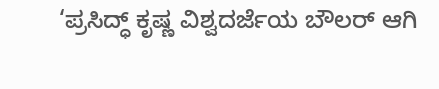‘ಪ್ರಸಿದ್ಧ್ ಕೃಷ್ಣ ವಿಶ್ವದರ್ಜೆಯ ಬೌಲರ್ ಆಗಿ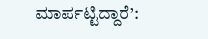ಮಾರ್ಪಟ್ಟಿದ್ದಾರೆ’: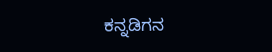ಕನ್ನಡಿಗನ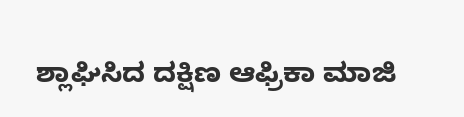ಶ್ಲಾಘಿಸಿದ ದಕ್ಷಿಣ ಆಫ್ರಿಕಾ ಮಾಜಿ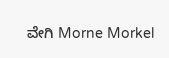ವೇಗಿ Morne Morkel